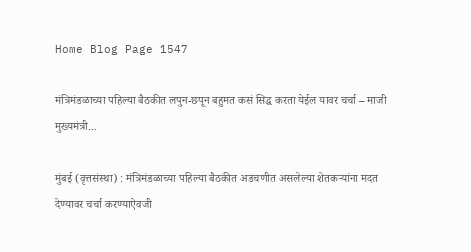Home Blog Page 1547

मंत्रिमंडळाच्या पहिल्या बैठकीत लपुन-छपून बहुमत कसं सिद्ध करता येईल यावर चर्चा – माजी मुख्यमंत्री...

मुंबई (वृत्तसंस्था) : मंत्रिमंडळाच्या पहिल्या बैठकीत अडचणीत असलेल्या शेतकऱ्यांना मदत देण्यावर चर्चा करण्याऐवजी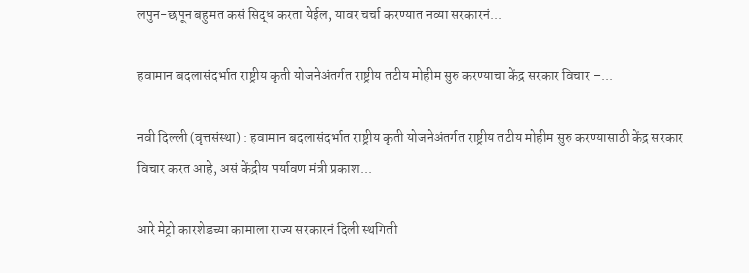लपुन-छपून बहुमत कसं सिद्ध करता येईल, यावर चर्चा करण्यात नव्या सरकारनं...

हवामान बदलासंदर्भात राष्ट्रीय कृती योजनेअंतर्गत राष्ट्रीय तटीय मोहीम सुरु करण्याचा केंद्र सरकार विचार –...

नवी दिल्ली (वृत्तसंस्था) : हवामान बदलासंदर्भात राष्ट्रीय कृती योजनेअंतर्गत राष्ट्रीय तटीय मोहीम सुरु करण्यासाठी केंद्र सरकार विचार करत आहे, असं केंद्रीय पर्यावण मंत्री प्रकाश...

आरे मेट्रो कारशेडच्या कामाला राज्य सरकारनं दिली स्थगिती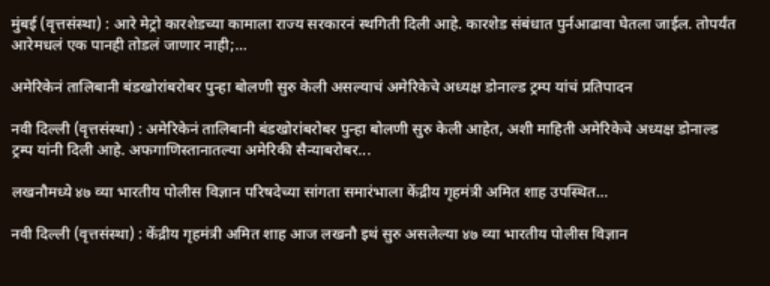मुंबई (वृत्तसंस्था) : आरे मेट्रो कारशेडच्या कामाला राज्य सरकारनं स्थगिती दिली आहे. कारशेड संबंधात पुर्नआढावा घेतला जाईल. तोपर्यंत आरेमधलं एक पानही तोडलं जाणार नाही;...

अमेरिकेनं तालिबानी बंडखोरांबरोबर पुन्हा बोलणी सुरु केली असल्याचं अमेरिकेचे अध्यक्ष डोनाल्ड ट्रम्प यांचं प्रतिपादन

नवी दिल्ली (वृत्तसंस्था) : अमेरिकेनं तालिबानी बंडखोरांबरोबर पुन्हा बोलणी सुरु केली आहेत, अशी माहिती अमेरिकेचे अध्यक्ष डोनाल्ड ट्रम्प यांनी दिली आहे. अफगाणिस्तानातल्या अमेरिकी सैन्याबरोबर...

लखनौमध्ये ४७ व्या भारतीय पोलीस विज्ञान परिषदेच्या सांगता समारंभाला केंद्रीय गृहमंत्री अमित शाह उपस्थित...

नवी दिल्ली (वृत्तसंस्था) : केंद्रीय गृहमंत्री अमित शाह आज लखनौ इथं सुरु असलेल्या ४७ व्या भारतीय पोलीस विज्ञान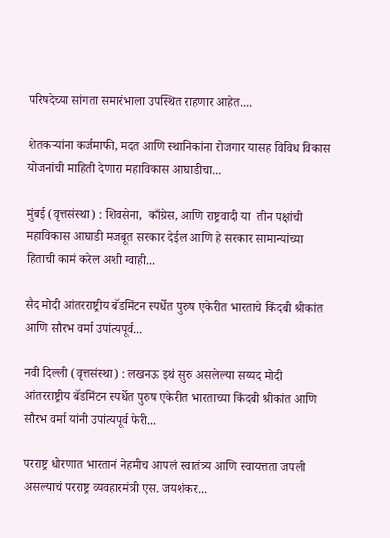परिषदेच्या सांगता समारंभाला उपस्थित राहणार आहेत....

शेतकऱ्यांना कर्जमाफी, मदत आणि स्थानिकांना रोजगार यासह विविध विकास योजनांची माहिती देणारा महाविकास आघाडीचा...

मुंबई (वृत्तसंस्था) : शिवसेना,  काँग्रेस, आणि राष्ट्रवादी या  तीन पक्षांची महाविकास आघाडी मजबूत सरकार देईल आणि हे सरकार सामान्यांच्या हिताची कामं करेल अशी ग्वाही...

सैद मोदी आंतरराष्ट्रीय बॅडमिंटन स्पर्धेत पुरुष एकेरीत भारताचे किंदबी श्रीकांत आणि सौरभ वर्मा उपांत्यपूर्व...

नवी दिल्ली (वृत्तसंस्था) : लखनऊ इथं सुरु असलेल्या सय्यद मोदी आंतरराष्ट्रीय बॅडमिंटन स्पर्धेत पुरुष एकेरीत भारताच्या किंदबी श्रीकांत आणि सौरभ वर्मा यांनी उपांत्यपूर्व फेरी...

परराष्ट्र धोरणात भारतानं नेहमीच आपलं स्वातंत्र्य आणि स्वायत्तता जपली असल्याचं परराष्ट्र व्यवहारमंत्री एस. जयशंकर...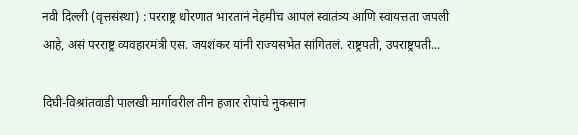नवी दिल्ली (वृत्तसंस्था) : परराष्ट्र धोरणात भारतानं नेहमीच आपलं स्वातंत्र्य आणि स्वायत्तता जपली आहे, असं परराष्ट्र व्यवहारमंत्री एस. जयशंकर यांनी राज्यसभेत सांगितलं. राष्ट्रपती, उपराष्ट्रपती...

दिघी-विश्रांतवाडी पालखी मार्गावरील तीन हजार रोपांचे नुकसान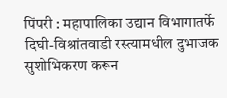पिंपरी : महापालिका उद्यान विभागातर्फे दिघी-विश्रांतवाडी रस्त्यामधील दुभाजक सुशोभिकरण करून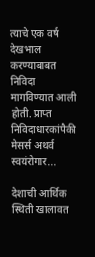त्याचे एक वर्ष देखभाल करण्याबाबत निविदा मागविण्यात आली होती. प्राप्त निविदाधारकांपैकी मेसर्स अथर्व स्वयंरोगार...

देशाची आर्थिक स्थिती खालावत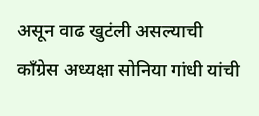असून वाढ खुटंली असल्याची काँग्रेस अध्यक्षा सोनिया गांधी यांची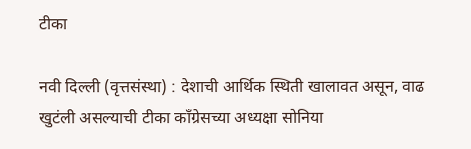टीका

नवी दिल्ली (वृत्तसंस्था) : देशाची आर्थिक स्थिती खालावत असून, वाढ खुटंली असल्याची टीका काँग्रेसच्या अध्यक्षा सोनिया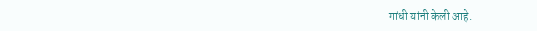गांधी यांनी केली आहे.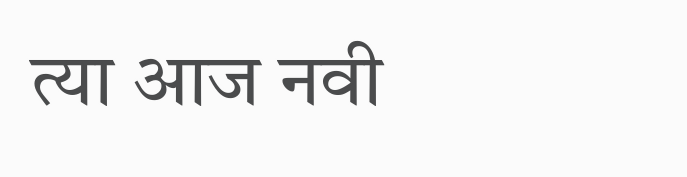त्या आज नवी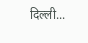दिल्ली...